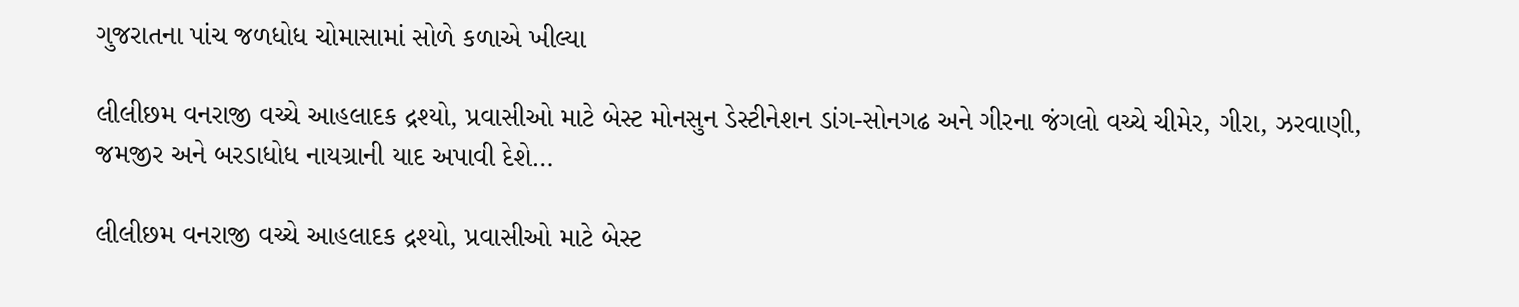ગુજરાતના પાંચ જળધોધ ચોમાસામાં સોળે કળાએ ખીલ્યા

લીલીછમ વનરાજી વચ્ચે આહલાદક દ્રશ્યો, પ્રવાસીઓ માટે બેસ્ટ મોનસુન ડેસ્ટીનેશન ડાંગ-સોનગઢ અને ગીરના જંગલો વચ્ચે ચીમેર, ગીરા, ઝરવાણી, જમજીર અને બરડાધોધ નાયગ્રાની યાદ અપાવી દેશે…

લીલીછમ વનરાજી વચ્ચે આહલાદક દ્રશ્યો, પ્રવાસીઓ માટે બેસ્ટ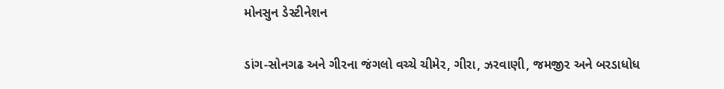મોનસુન ડેસ્ટીનેશન

ડાંગ-સોનગઢ અને ગીરના જંગલો વચ્ચે ચીમેર, ગીરા, ઝરવાણી, જમજીર અને બરડાધોધ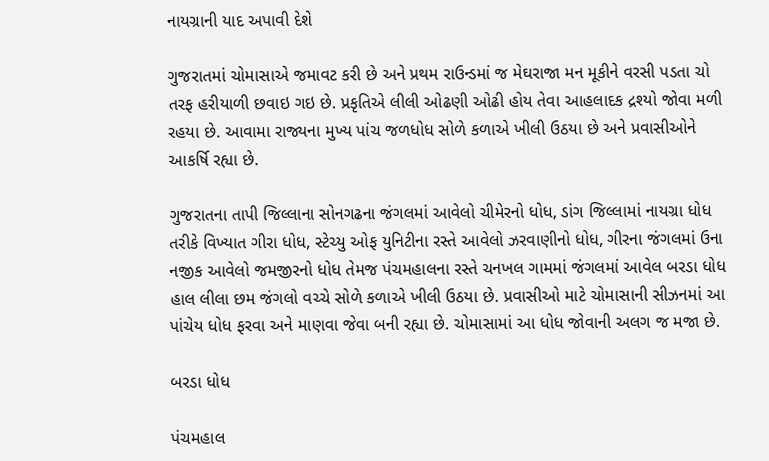નાયગ્રાની યાદ અપાવી દેશે

ગુજરાતમાં ચોમાસાએ જમાવટ કરી છે અને પ્રથમ રાઉન્ડમાં જ મેઘરાજા મન મૂકીને વરસી પડતા ચો તરફ હરીયાળી છવાઇ ગઇ છે. પ્રકૃતિએ લીલી ઓઢણી ઓઢી હોય તેવા આહલાદક દ્રશ્યો જોવા મળી રહયા છે. આવામા રાજ્યના મુખ્ય પાંચ જળધોધ સોળે કળાએ ખીલી ઉઠયા છે અને પ્રવાસીઓને આકર્ષિ રહ્યા છે.

ગુજરાતના તાપી જિલ્લાના સોનગઢના જંગલમાં આવેલો ચીમેરનો ધોધ, ડાંગ જિલ્લામાં નાયગ્રા ધોધ તરીકે વિખ્યાત ગીરા ધોધ, સ્ટેચ્યુ ઓફ યુનિટીના રસ્તે આવેલો ઝરવાણીનો ધોધ, ગીરના જંગલમાં ઉના નજીક આવેલો જમજીરનો ધોધ તેમજ પંચમહાલના રસ્તે ચનખલ ગામમાં જંગલમાં આવેલ બરડા ધોધ હાલ લીલા છમ જંગલો વચ્ચે સોળે કળાએ ખીલી ઉઠયા છે. પ્રવાસીઓ માટે ચોમાસાની સીઝનમાં આ પાંચેય ધોધ ફરવા અને માણવા જેવા બની રહ્યા છે. ચોમાસામાં આ ધોધ જોવાની અલગ જ મજા છે.

બરડા ધોધ

પંચમહાલ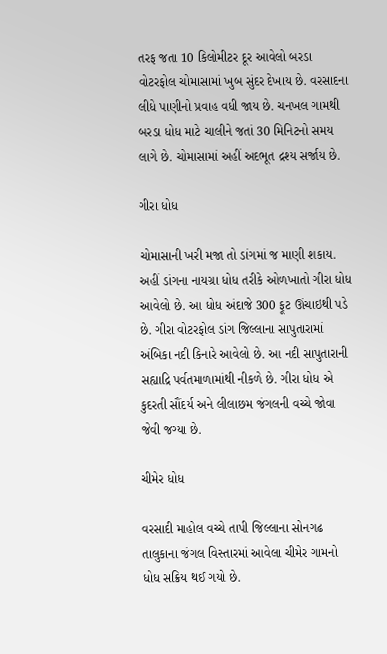તરફ જતા 10 કિલોમીટર દૂર આવેલો બરડા વોટરફોલ ચોમાસામાં ખુબ સુંદર દેખાય છે. વરસાદના લીધે પાણીનો પ્રવાહ વધી જાય છે. ચનખલ ગામથી બરડા ધોધ માટે ચાલીને જતાં 30 મિનિટનો સમય લાગે છે. ચોમાસામાં અહીં અદભૂત દ્રશ્ય સર્જાય છે.

ગીરા ધોધ

ચોમાસાની ખરી મજા તો ડાંગમાં જ માણી શકાય. અહીં ડાંગના નાયગ્રા ધોધ તરીકે ઓળખાતો ગીરા ધોધ આવેલો છે. આ ધોધ અંદાજે 300 ફૂટ ઊંચાઇથી પડે છે. ગીરા વોટરફોલ ડાંગ જિલ્લાના સાપુતારામાં અંબિકા નદી કિનારે આવેલો છે. આ નદી સાપુતારાની સહ્યાદ્રિ પર્વતમાળામાંથી નીકળે છે. ગીરા ધોધ એ કુદરતી સૌંદર્ય અને લીલાછમ જંગલની વચ્ચે જોવા જેવી જગ્યા છે.

ચીમેર ધોધ

વરસાદી માહોલ વચ્ચે તાપી જિલ્લાના સોનગઢ તાલુકાના જંગલ વિસ્તારમાં આવેલા ચીમેર ગામનો ધોધ સક્રિય થઈ ગયો છે.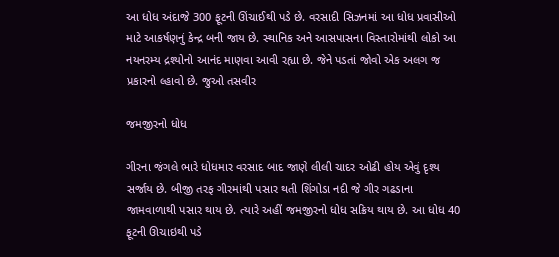આ ધોધ અંદાજે 300 ફૂટની ઊંચાઈથી પડે છે. વરસાદી સિઝનમાં આ ધોધ પ્રવાસીઓ માટે આકર્ષણનું કેન્દ્ર બની જાય છે. સ્થાનિક અને આસપાસના વિસ્તારોમાંથી લોકો આ નયનરમ્ય દ્રશ્યોનો આનંદ માણવા આવી રહ્યા છે. જેને પડતાં જોવો એક અલગ જ પ્રકારનો લ્હાવો છે. જુઓ તસવીર

જમજીરનો ધોધ

ગીરના જંગલે ભારે ધોધમાર વરસાદ બાદ જાણે લીલી ચાદર ઓઢી હોય એવું દૃશ્ય સર્જાય છે. બીજી તરફ ગીરમાંથી પસાર થતી શિંગોડા નદી જે ગીર ગઢડાના જામવાળાથી પસાર થાય છે. ત્યારે અહીં જમજીરનો ધોધ સક્રિય થાય છે. આ ધોધ 40 ફૂટની ઊચાઇથી પડે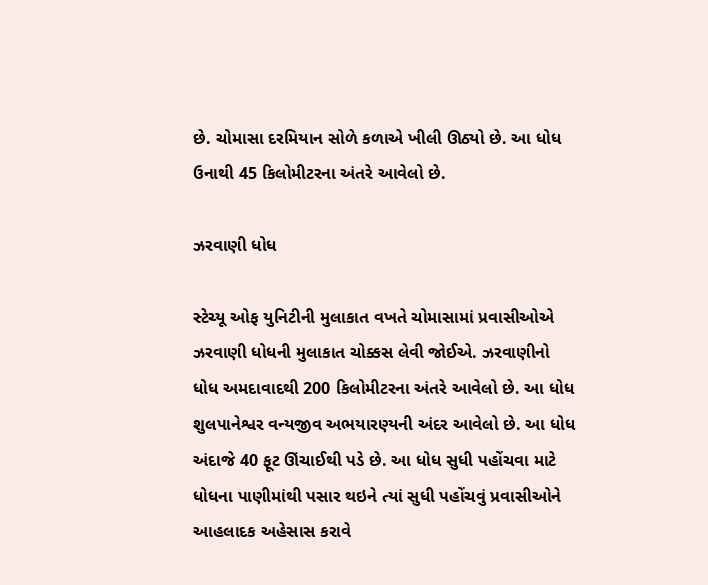છે. ચોમાસા દરમિયાન સોળે કળાએ ખીલી ઊઠ્યો છે. આ ધોધ ઉનાથી 45 કિલોમીટરના અંતરે આવેલો છે.

ઝરવાણી ધોધ

સ્ટેચ્યૂ ઓફ યુનિટીની મુલાકાત વખતે ચોમાસામાં પ્રવાસીઓએ ઝરવાણી ધોધની મુલાકાત ચોક્કસ લેવી જોઈએ. ઝરવાણીનો ધોધ અમદાવાદથી 200 કિલોમીટરના અંતરે આવેલો છે. આ ધોધ શુલપાનેશ્વર વન્યજીવ અભયારણ્યની અંદર આવેલો છે. આ ધોધ અંદાજે 40 ફૂટ ઊંચાઈથી પડે છે. આ ધોધ સુધી પહોંચવા માટે ધોધના પાણીમાંથી પસાર થઇને ત્યાં સુધી પહોંચવું પ્રવાસીઓને આહલાદક અહેસાસ કરાવે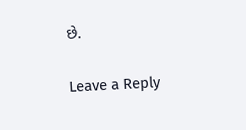છે.

Leave a Reply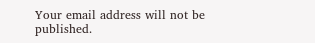Your email address will not be published.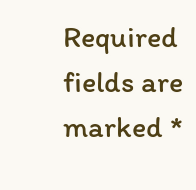Required fields are marked *